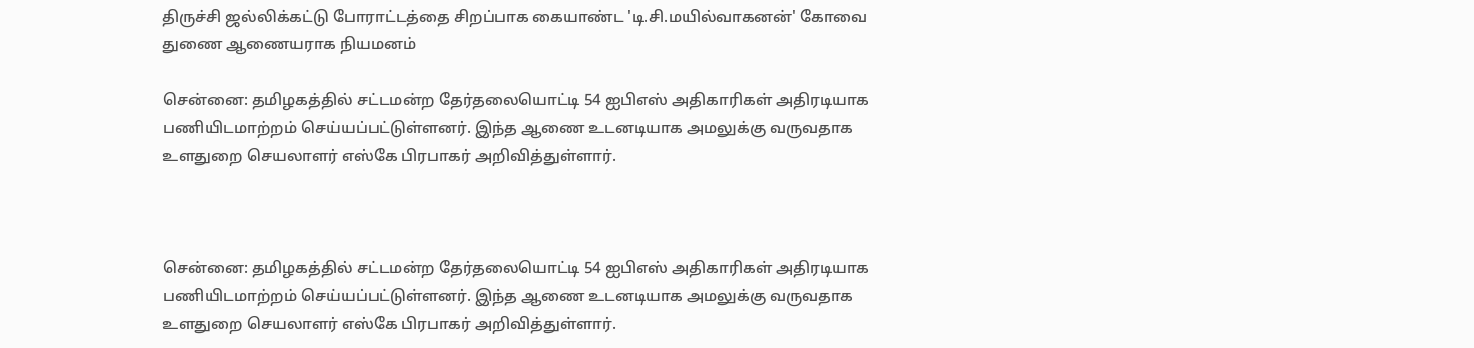திருச்சி ஜல்லிக்கட்டு போராட்டத்தை சிறப்பாக கையாண்ட 'டி.சி.மயில்வாகனன்' கோவை துணை ஆணையராக நியமனம்

சென்னை: தமிழகத்தில் சட்டமன்ற தேர்தலையொட்டி 54 ஐபிஎஸ் அதிகாரிகள் அதிரடியாக பணியிடமாற்றம் செய்யப்பட்டுள்ளனர். இந்த ஆணை உடனடியாக அமலுக்கு வருவதாக உளதுறை செயலாளர் எஸ்கே பிரபாகர் அறிவித்துள்ளார்.



சென்னை: தமிழகத்தில் சட்டமன்ற தேர்தலையொட்டி 54 ஐபிஎஸ் அதிகாரிகள் அதிரடியாக பணியிடமாற்றம் செய்யப்பட்டுள்ளனர். இந்த ஆணை உடனடியாக அமலுக்கு வருவதாக உளதுறை செயலாளர் எஸ்கே பிரபாகர் அறிவித்துள்ளார்.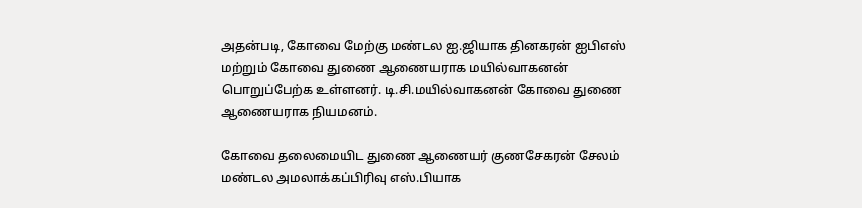அதன்படி, கோவை மேற்கு மண்டல ஐ.ஜியாக தினகரன் ஐபிஎஸ் மற்றும் கோவை துணை ஆணையராக மயில்வாகனன் பொறுப்பேற்க உள்ளனர். டி.சி.மயில்வாகனன் கோவை துணை ஆணையராக நியமனம்.

கோவை தலைமையிட துணை ஆணையர் குணசேகரன் சேலம் மண்டல அமலாக்கப்பிரிவு எஸ்.பியாக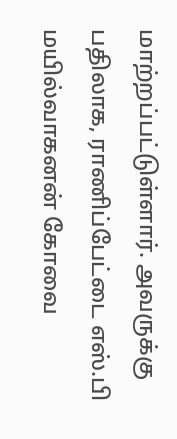மாற்றப்பட்டுள்ளார். அவருக்கு பதிலாக, ராணிப்பேட்டை எஸ்.பி மயில்வாகனன் கோவை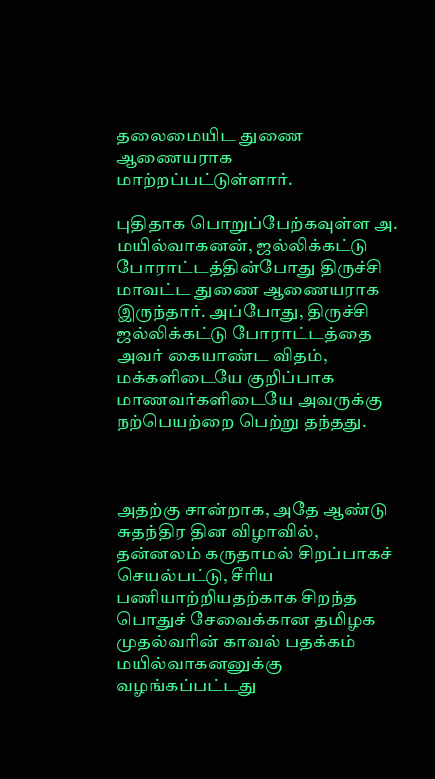தலைமையிட துணை ஆணையராக மாற்றப்பட்டுள்ளார்.

புதிதாக பொறுப்பேற்கவுள்ள அ. மயில்வாகனன், ஜல்லிக்கட்டு போராட்டத்தின்போது திருச்சி மாவட்ட துணை ஆணையராக இருந்தார். அப்போது, திருச்சி ஜல்லிக்கட்டு போராட்டத்தை அவர் கையாண்ட விதம், மக்களிடையே குறிப்பாக மாணவர்களிடையே அவருக்கு நற்பெயற்றை பெற்று தந்தது.



அதற்கு சான்றாக, அதே ஆண்டு சுதந்திர தின விழாவில், தன்னலம் கருதாமல் சிறப்பாகச் செயல்பட்டு, சீரிய பணியாற்றியதற்காக சிறந்த பொதுச் சேவைக்கான தமிழக முதல்வரின் காவல் பதக்கம் மயில்வாகனனுக்கு வழங்கப்பட்டது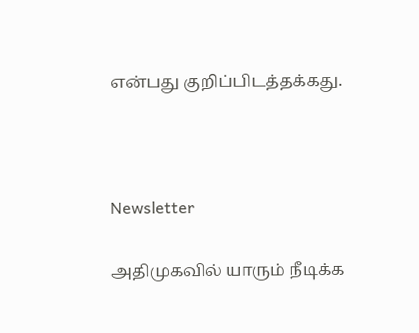என்பது குறிப்பிடத்தக்கது.



Newsletter

அதிமுகவில் யாரும் நீடிக்க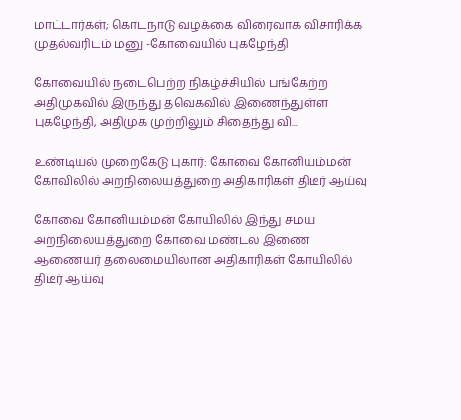மாட்டார்கள்; கொடநாடு வழக்கை விரைவாக விசாரிக்க முதல்வரிடம் மனு -கோவையில் புகழேந்தி

கோவையில் நடைபெற்ற நிகழ்ச்சியில் பங்கேற்ற அதிமுகவில் இருந்து தவெகவில் இணைந்துள்ள புகழேந்தி, அதிமுக முற்றிலும் சிதைந்து வி...

உண்டியல் முறைகேடு புகார்: கோவை கோனியம்மன் கோவிலில் அறநிலையத்துறை அதிகாரிகள் திடீர் ஆய்வு

கோவை கோனியம்மன் கோயிலில் இந்து சமய அறநிலையத்துறை கோவை மண்டல இணை ஆணையர் தலைமையிலான அதிகாரிகள் கோயிலில் திடீர் ஆய்வு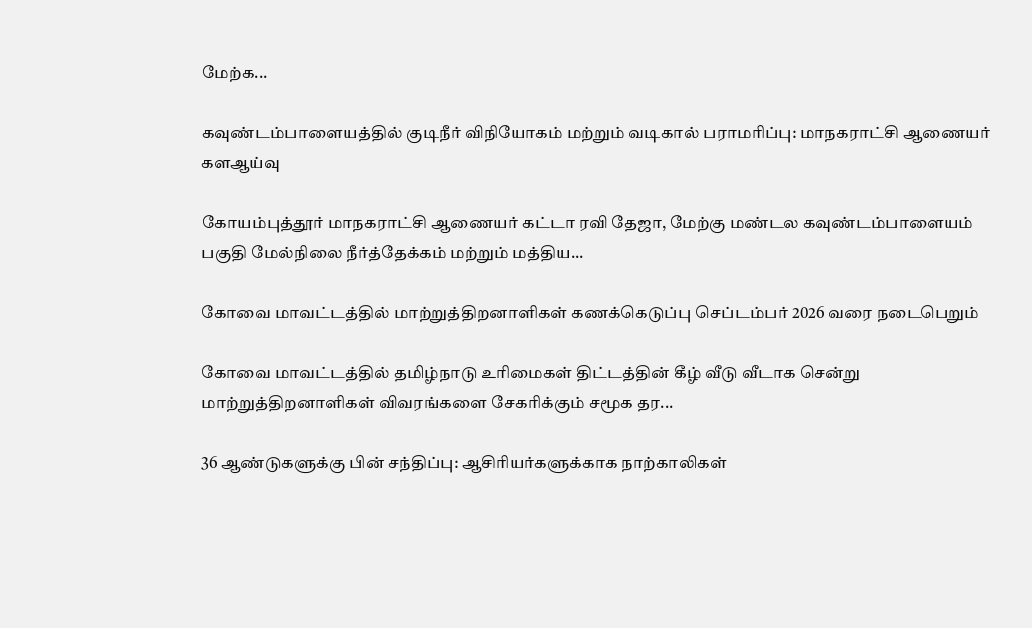மேற்க...

கவுண்டம்பாளையத்தில் குடிநீர் விநியோகம் மற்றும் வடிகால் பராமரிப்பு: மாநகராட்சி ஆணையர் களஆய்வு

கோயம்புத்தூர் மாநகராட்சி ஆணையர் கட்டா ரவி தேஜா, மேற்கு மண்டல கவுண்டம்பாளையம் பகுதி மேல்நிலை நீர்த்தேக்கம் மற்றும் மத்திய...

கோவை மாவட்டத்தில் மாற்றுத்திறனாளிகள் கணக்கெடுப்பு செப்டம்பர் 2026 வரை நடைபெறும்

கோவை மாவட்டத்தில் தமிழ்நாடு உரிமைகள் திட்டத்தின் கீழ் வீடு வீடாக சென்று மாற்றுத்திறனாளிகள் விவரங்களை சேகரிக்கும் சமூக தர...

36 ஆண்டுகளுக்கு பின் சந்திப்பு: ஆசிரியர்களுக்காக நாற்காலிகள்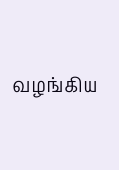வழங்கிய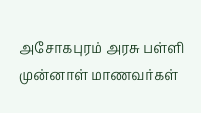அசோகபுரம் அரசு பள்ளி முன்னாள் மாணவர்கள்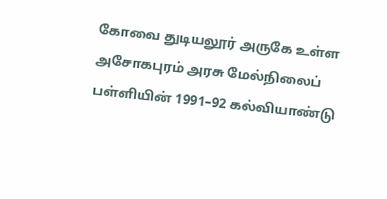கோவை துடியலூர் அருகே உள்ள அசோகபுரம் அரசு மேல்நிலைப் பள்ளியின் 1991–92 கல்வியாண்டு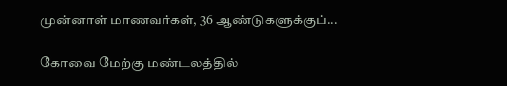முன்னாள் மாணவர்கள், 36 ஆண்டுகளுக்குப்...

கோவை மேற்கு மண்டலத்தில்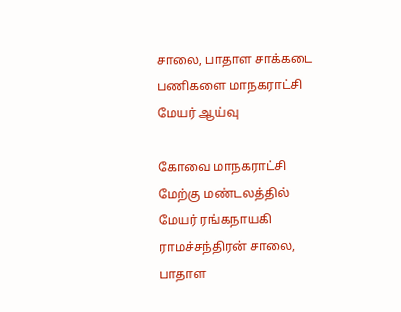சாலை, பாதாள சாக்கடை பணிகளை மாநகராட்சி மேயர் ஆய்வு

கோவை மாநகராட்சி மேற்கு மண்டலத்தில் மேயர் ரங்கநாயகி ராமச்சந்திரன் சாலை, பாதாள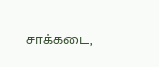சாக்கடை,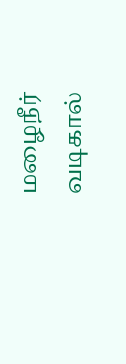மழைநீர் வடிகால்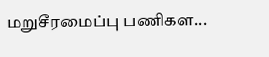மறுசீரமைப்பு பணிகள...